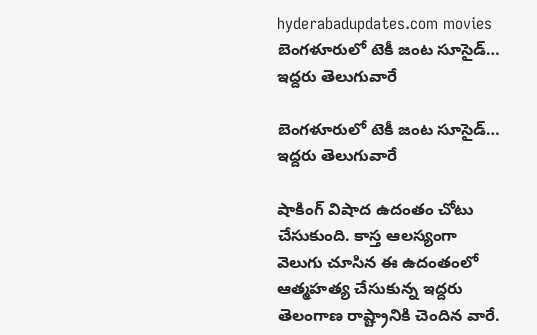hyderabadupdates.com movies బెంగళూరులో టెకీ జంట సూసైడ్… ఇద్దరు తెలుగువారే

బెంగళూరులో టెకీ జంట సూసైడ్… ఇద్దరు తెలుగువారే

షాకింగ్ విషాద ఉదంతం చోటు చేసుకుంది. కాస్త ఆలస్యంగా వెలుగు చూసిన ఈ ఉదంతంలో ఆత్మహత్య చేసుకున్న ఇద్దరు తెలంగాణ రాష్ట్రానికి చెందిన వారే.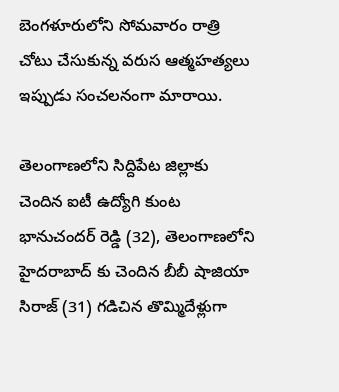బెంగళూరులోని సోమవారం రాత్రి చోటు చేసుకున్న వరుస ఆత్మహత్యలు ఇప్పుడు సంచలనంగా మారాయి.

తెలంగాణలోని సిద్దిపేట జిల్లాకు చెందిన ఐటీ ఉద్యోగి కుంట భానుచందర్ రెడ్డి (32), తెలంగాణలోని హైదరాబాద్ కు చెందిన బీబీ షాజియా సిరాజ్ (31) గడిచిన తొమ్మిదేళ్లుగా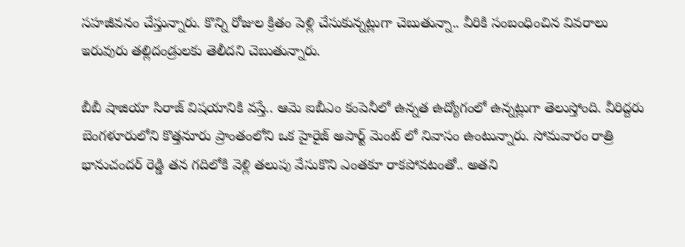సహజీవనం చేస్తున్నారు. కొన్ని రోజుల క్రితం పెళ్లి చేసుకున్నట్లుగా చెబుతున్నా.. వీరికి సంబంధించిన వివరాలు ఇరువురు తల్లిదండ్రులకు తెలీదని చెబుతున్నారు.

బీబీ షాజియా సిరాజ్ విషయానికి వస్తే.. ఆమె ఐబీఎం కంపెనీలో ఉన్నత ఉద్యోగంలో ఉన్నట్లుగా తెలుస్తోంది. వీరిద్దరు బెంగళూరులోని కొత్తనూరు ప్రాంతంలోని ఒక హైరైజ్ అపార్ట్ మెంట్ లో నివాసం ఉంటున్నారు. సోమవారం రాత్రి భానుచందర్ రెడ్డి తన గదిలోకి వెళ్లి తలుపు వేసుకొని ఎంతకూ రాకపోవటంతో.. అతని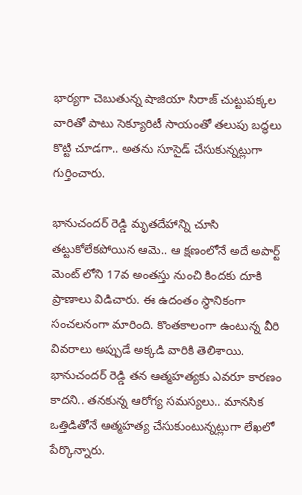భార్యగా చెబుతున్న షాజియా సిరాజ్ చుట్టుపక్కల వారితో పాటు సెక్యూరిటీ సాయంతో తలుపు బద్ధలు కొట్టి చూడగా.. అతను సూసైడ్ చేసుకున్నట్లుగా గుర్తించారు.

భానుచందర్ రెడ్డి మృతదేహాన్ని చూసి తట్టుకోలేకపోయిన ఆమె.. ఆ క్షణంలోనే అదే అపార్ట్ మెంట్ లోని 17వ అంతస్తు నుంచి కిందకు దూకి ప్రాణాలు విడిచారు. ఈ ఉదంతం స్థానికంగా సంచలనంగా మారింది. కొంతకాలంగా ఉంటున్న వీరి వివరాలు అప్పుడే అక్కడి వారికి తెలిశాయి. భానుచందర్ రెడ్డి తన ఆత్మహత్యకు ఎవరూ కారణం కాదని.. తనకున్న ఆరోగ్య సమస్యలు.. మానసిక ఒత్తిడితోనే ఆత్మహత్య చేసుకుంటున్నట్లుగా లేఖలో పేర్కొన్నారు.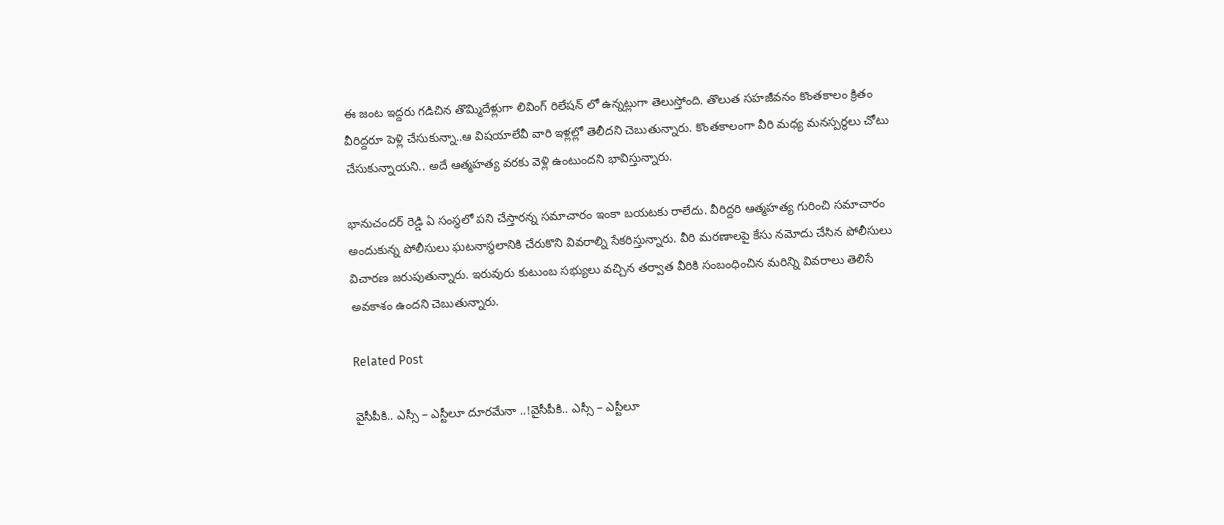ఈ జంట ఇద్దరు గడిచిన తొమ్మిదేళ్లుగా లివింగ్ రిలేషన్ లో ఉన్నట్లుగా తెలుస్తోంది. తొలుత సహజీవనం కొంతకాలం క్రితం వీరిద్దరూ పెళ్లి చేసుకున్నా..ఆ విషయాలేవీ వారి ఇళ్లల్లో తెలీదని చెబుతున్నారు. కొంతకాలంగా వీరి మధ్య మనస్పర్థలు చోటు చేసుకున్నాయని.. అదే ఆత్మహత్య వరకు వెళ్లి ఉంటుందని భావిస్తున్నారు.

భానుచందర్ రెడ్డి ఏ సంస్థలో పని చేస్తారన్న సమాచారం ఇంకా బయటకు రాలేదు. వీరిద్దరి ఆత్మహత్య గురించి సమాచారం అందుకున్న పోలీసులు ఘటనాస్థలానికి చేరుకొని వివరాల్ని సేకరిస్తున్నారు. వీరి మరణాలపై కేసు నమోదు చేసిన పోలీసులు విచారణ జరుపుతున్నారు. ఇరువురు కుటుంబ సభ్యులు వచ్చిన తర్వాత వీరికి సంబంధించిన మరిన్ని వివరాలు తెలిసే అవకాశం ఉందని చెబుతున్నారు.

Related Post

వైసీపీకి.. ఎస్సీ – ఎస్టీలూ దూర‌మేనా ..!వైసీపీకి.. ఎస్సీ – ఎస్టీలూ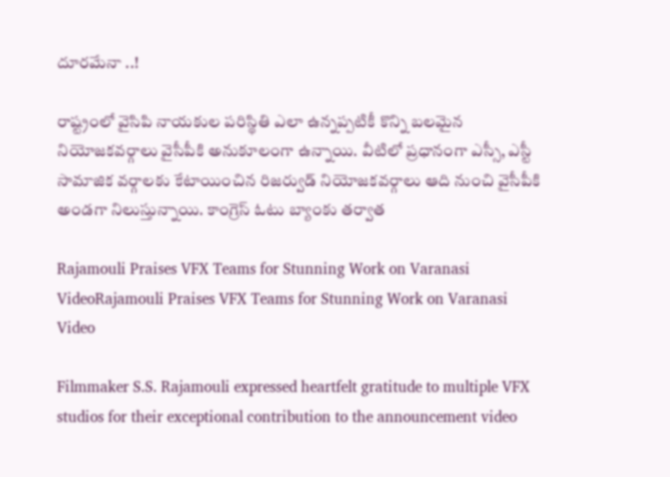దూర‌మేనా ..!

రాష్ట్రంలో వైసిపి నాయకుల పరిస్థితి ఎలా ఉన్నప్పటికీ కొన్ని బలమైన నియోజకవర్గాలు వైసీపీకి అనుకూలంగా ఉన్నాయి. వీటిలో ప్రధానంగా ఎస్సీ, ఎస్టీ సామాజిక వర్గాలకు కేటాయించిన రిజర్వుడ్ నియోజకవర్గాలు ఆది నుంచి వైసీపీకి అండగా నిలుస్తున్నాయి. కాంగ్రెస్ ఓటు బ్యాంకు తర్వాత

Rajamouli Praises VFX Teams for Stunning Work on Varanasi VideoRajamouli Praises VFX Teams for Stunning Work on Varanasi Video

Filmmaker S.S. Rajamouli expressed heartfelt gratitude to multiple VFX studios for their exceptional contribution to the announcement video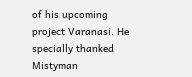of his upcoming project Varanasi. He specially thanked Mistyman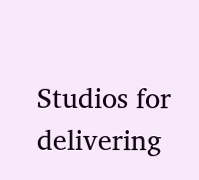Studios for delivering